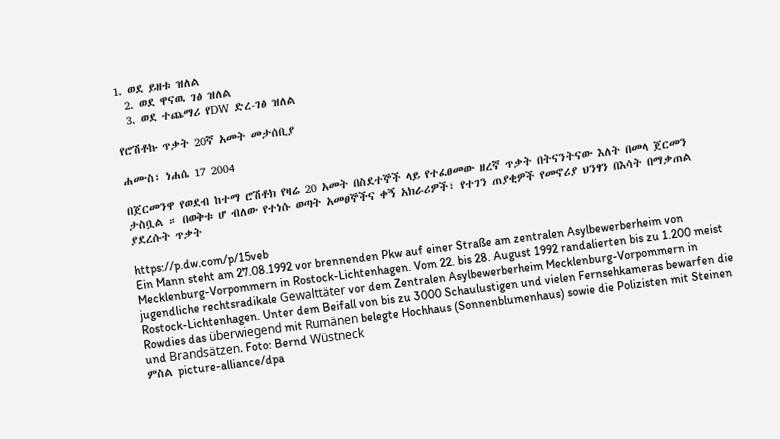1. ወደ ይዘቱ ዝለል
  2. ወደ ዋናዉ ገፅ ዝለል
  3. ወደ ተጨማሪ የDW ድረ-ገፅ ዝለል

የሮሽቶኩ ጥቃት 20ኛ አመት መታሰቢያ

ሐሙስ፣ ነሐሴ 17 2004

በጀርመንዋ የወደብ ከተማ ሮሽቶክ የዛሬ 20 አመት በስደተኞች ላይ የተፈፀመው ዘረኛ ጥቃት በትናንትናው እለት በመላ ጀርመን ታስቧል ። በወቅቱ ሆ ብለው የተነሱ ወጣት አመፀኞችና ቀኝ አክራሪዎች፣ የተገን ጠያቂዎች የመኖሪያ ህንፃን በእሳት በማቃጠል ያደረሱት ጥቃት

https://p.dw.com/p/15veb
Ein Mann steht am 27.08.1992 vor brennenden Pkw auf einer Straße am zentralen Asylbewerberheim von Mecklenburg-Vorpommern in Rostock-Lichtenhagen. Vom 22. bis 28. August 1992 randalierten bis zu 1.200 meist jugendliche rechtsradikale Gewalttäter vor dem Zentralen Asylbewerberheim Mecklenburg-Vorpommern in Rostock-Lichtenhagen. Unter dem Beifall von bis zu 3000 Schaulustigen und vielen Fernsehkameras bewarfen die Rowdies das überwiegend mit Rumänen belegte Hochhaus (Sonnenblumenhaus) sowie die Polizisten mit Steinen und Brandsätzen. Foto: Bernd Wüstneck
ምስል picture-alliance/dpa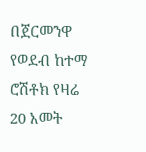በጀርመንዋ የወደብ ከተማ ሮሽቶክ የዛሬ 20 አመት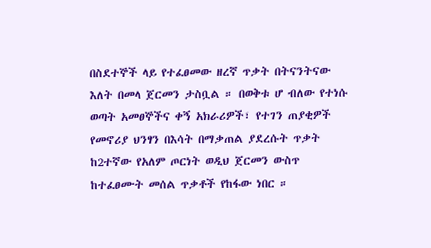በስደተኞች ላይ የተፈፀመው ዘረኛ ጥቃት በትናንትናው እለት በመላ ጀርመን ታስቧል ። በወቅቱ ሆ ብለው የተነሱ ወጣት አመፀኞችና ቀኝ አክራሪዎች፣ የተገን ጠያቂዎች የመኖሪያ ህንፃን በእሳት በማቃጠል ያደረሱት ጥቃት ከ2ተኛው የአለም ጦርነት ወዲህ ጀርመን ውስጥ ከተፈፀሙት መሰል ጥቃቶች የከፋው ነበር ።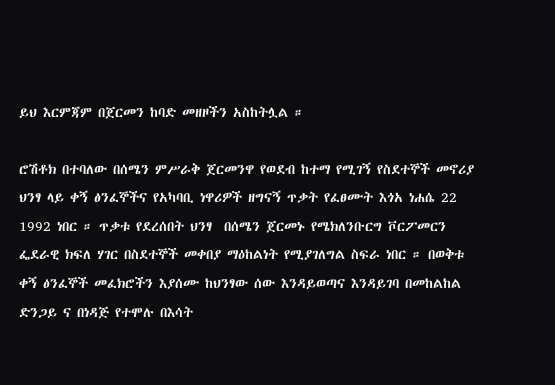ይህ እርምጃም በጀርመን ከባድ መዘዞችን አስከትሏል ።

ሮሽቶክ በተባለው በሰሜን ምሥራቅ ጀርመንዋ የወደብ ከተማ የሚገኝ የስደተኞች መኖሪያ ህንፃ ላይ ቀኝ ፅንፈኞችና የአካባቢ ነዋሪዎች ዘግናኝ ጥቃት የፈፀሙት እጎአ ነሐሴ 22 1992 ነበር ። ጥቃቱ የደረሰበት ህንፃ  በሰሜን ጀርመኑ የሜክለንቡርግ ቮርፖመርን ፌደራዊ ክፍለ ሃገር በስደተኞች መቀበያ ማዕከልነት የሚያገለግል ስፍራ ነበር ። በወቅቱ ቀኝ ፅንፈኞች መፈክሮችን እያሰሙ ከህንፃው ሰው እንዳይወጣና እንዳይገባ በመከልከል ድንጋይ ና በነዳጅ የተሞሉ በእሳት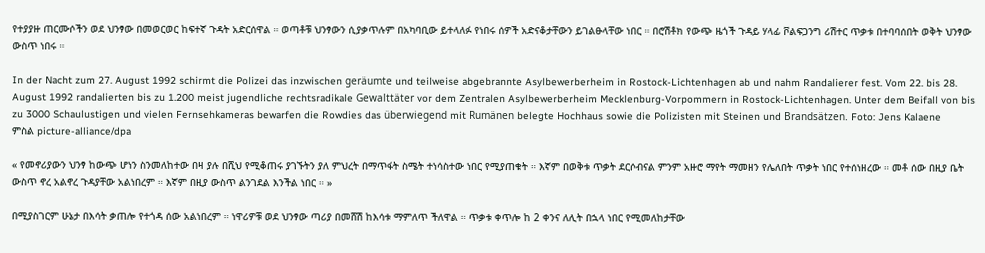የተያያዙ ጠርሙሶችን ወደ ህንፃው በመወርወር ከፍተኛ ጉዳት አድርሰዋል ። ወጣቶቹ ህንፃውን ሲያቃጥሉም በአካባቢው ይተላለፉ የነበሩ ሰዎች አድናቆታቸውን ይገልፁላቸው ነበር ። በሮሽቶክ የውጭ ዜጎች ጉዳይ ሃላፊ ቮልፍጋንግ ሪሽተር ጥቃቱ በተባባሰበት ወቅት ህንፃው ውስጥ ነበሩ ።

In der Nacht zum 27. August 1992 schirmt die Polizei das inzwischen geräumte und teilweise abgebrannte Asylbewerberheim in Rostock-Lichtenhagen ab und nahm Randalierer fest. Vom 22. bis 28. August 1992 randalierten bis zu 1.200 meist jugendliche rechtsradikale Gewalttäter vor dem Zentralen Asylbewerberheim Mecklenburg-Vorpommern in Rostock-Lichtenhagen. Unter dem Beifall von bis zu 3000 Schaulustigen und vielen Fernsehkameras bewarfen die Rowdies das überwiegend mit Rumänen belegte Hochhaus sowie die Polizisten mit Steinen und Brandsätzen. Foto: Jens Kalaene
ምስል picture-alliance/dpa

« የመኖሪያውን ህንፃ ከውጭ ሆነን ስንመለከተው በዛ ያሉ በሺህ የሚቆጠሩ ያገኙትን ያለ ምህረት በማጥፋት ስሜት ተነሳስተው ነበር የሚያጠቁት ። እኛም በወቅቱ ጥቃት ደርሶብናል ምንም አዙሮ ማየት ማመዘን የሌለበት ጥቃት ነበር የተሰነዘረው ። መቶ ሰው በዚያ ቤት ውስጥ ኖረ አልኖረ ጉዳያቸው አልነበረም ። እኛም በዚያ ውስጥ ልንገደል እንችል ነበር ። »

በሚያስገርም ሁኔታ በእሳት ቃጠሎ የተጎዳ ሰው አልነበረም ። ነዋሪዎቹ ወደ ህንፃው ጣሪያ በመሸሽ ከእሳቱ ማምለጥ ችለዋል ። ጥቃቱ ቀጥሎ ከ 2 ቀንና ለሊት በኋላ ነበር የሚመለከታቸው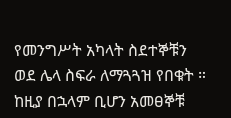የመንግሥት አካላት ስደተኞቹን ወደ ሌላ ስፍራ ለማጓጓዝ የበቁት ። ከዚያ በኋላም ቢሆን አመፀኞቹ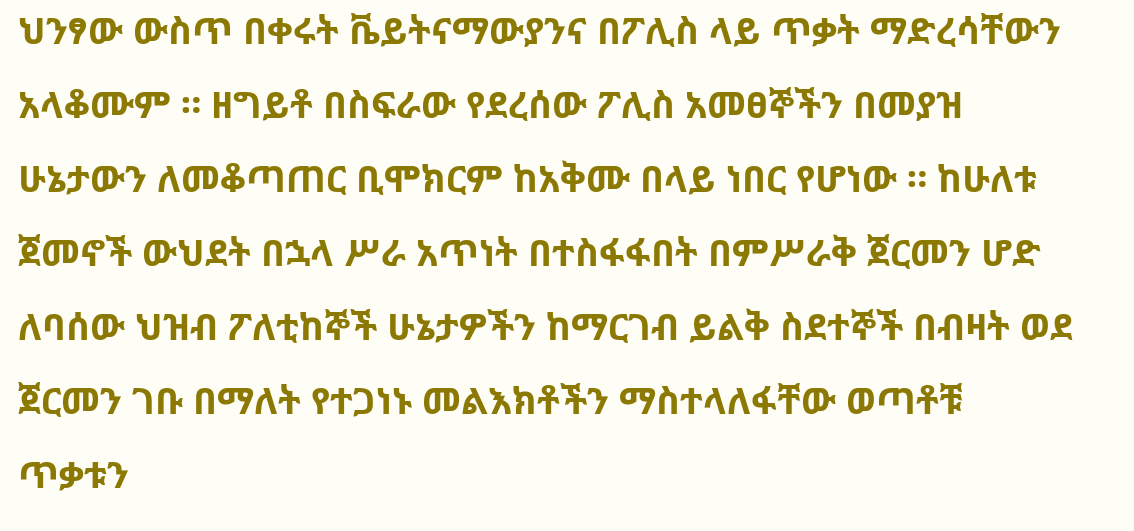ህንፃው ውስጥ በቀሩት ቬይትናማውያንና በፖሊስ ላይ ጥቃት ማድረሳቸውን አላቆሙም ። ዘግይቶ በስፍራው የደረሰው ፖሊስ አመፀኞችን በመያዝ ሁኔታውን ለመቆጣጠር ቢሞክርም ከአቅሙ በላይ ነበር የሆነው ። ከሁለቱ ጀመኖች ውህደት በኋላ ሥራ አጥነት በተስፋፋበት በምሥራቅ ጀርመን ሆድ ለባሰው ህዝብ ፖለቲከኞች ሁኔታዎችን ከማርገብ ይልቅ ስደተኞች በብዛት ወደ ጀርመን ገቡ በማለት የተጋነኑ መልእክቶችን ማስተላለፋቸው ወጣቶቹ ጥቃቱን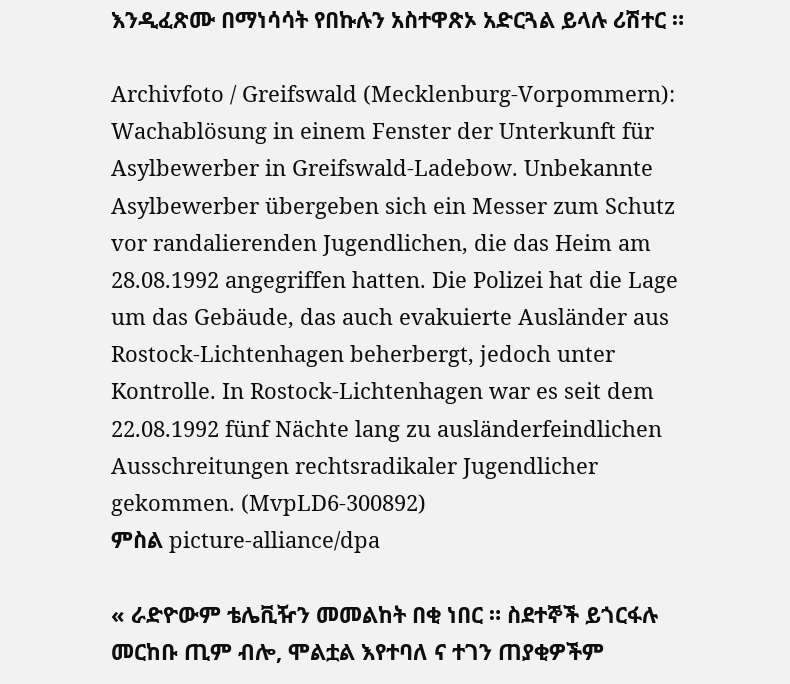እንዲፈጽሙ በማነሳሳት የበኩሉን አስተዋጽኦ አድርጓል ይላሉ ሪሽተር ።

Archivfoto / Greifswald (Mecklenburg-Vorpommern): Wachablösung in einem Fenster der Unterkunft für Asylbewerber in Greifswald-Ladebow. Unbekannte Asylbewerber übergeben sich ein Messer zum Schutz vor randalierenden Jugendlichen, die das Heim am 28.08.1992 angegriffen hatten. Die Polizei hat die Lage um das Gebäude, das auch evakuierte Ausländer aus Rostock-Lichtenhagen beherbergt, jedoch unter Kontrolle. In Rostock-Lichtenhagen war es seit dem 22.08.1992 fünf Nächte lang zu ausländerfeindlichen Ausschreitungen rechtsradikaler Jugendlicher gekommen. (MvpLD6-300892)
ምስል picture-alliance/dpa

« ራድዮውም ቴሌቪዥን መመልከት በቂ ነበር ። ስደተኞች ይጎርፋሉ መርከቡ ጢም ብሎ, ሞልቷል እየተባለ ና ተገን ጠያቂዎችም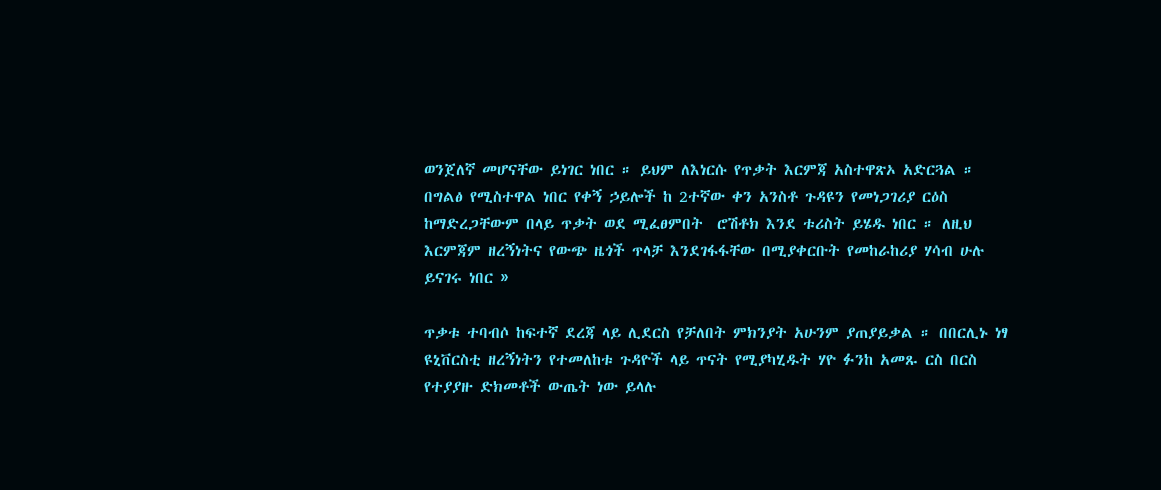ወንጀለኛ መሆናቸው ይነገር ነበር ። ይህም ለእነርሱ የጥቃት እርምጃ አስተዋጽኦ አድርጓል ። በግልፅ የሚስተዋል ነበር የቀኝ ኃይሎች ከ 2ተኛው ቀን አንስቶ ጉዳዩን የመነጋገሪያ ርዕስ ከማድረጋቸውም በላይ ጥቃት ወደ ሚፈፀምበት  ሮሽቶክ እንደ ቱሪስት ይሄዱ ነበር ። ለዚህ እርምጃም ዘረኝነትና የውጭ ዜጎች ጥላቻ እንደገፋፋቸው በሚያቀርቡት የመከራከሪያ ሃሳብ ሁሉ ይናገሩ ነበር »

ጥቃቱ ተባብሶ ከፍተኛ ደረጃ ላይ ሊደርስ የቻለበት ምክንያት አሁንም ያጠያይቃል ። በበርሊኑ ነፃ ዩኒቨርስቲ ዘረኝነትን የተመለከቱ ጉዳዮች ላይ ጥናት የሚያካሂዱት ሃዮ ፉንከ አመጹ ርስ በርስ የተያያዙ ድክመቶች ውጤት ነው ይላሉ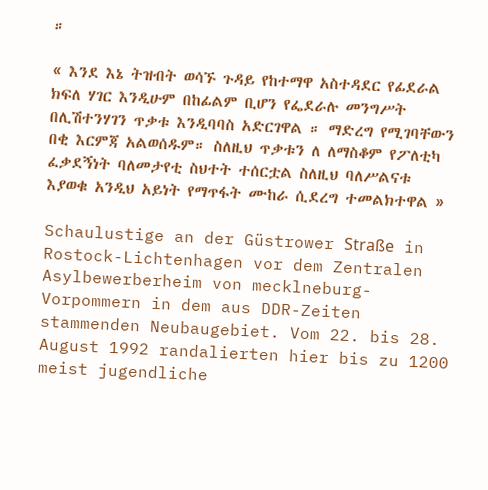።

« እንደ እኔ ትዝብት ወሳኙ ጉዳይ የከተማዋ አስተዳደር የፊደራል ክፍለ ሃገር እንዲሁም በከፊልም ቢሆን የፌደራሉ መንግሥት በሊሽተንሃገን ጥቃቱ እንዲባባስ አድርገዋል ። ማድረግ የሚገባቸውን በቂ እርምጃ አልወሰዱም። ስለዚህ ጥቃቱን ለ ለማስቆም የፖለቲካ ፈቃደኝነት ባለመታየቲ ስህተት ተሰርቷል ስለዚህ ባለሥልናቱ እያወቁ አንዲህ አይነት የማጥፋት ሙከራ ሲደረግ ተመልክተዋል »

Schaulustige an der Güstrower Straße in Rostock-Lichtenhagen vor dem Zentralen Asylbewerberheim von mecklneburg-Vorpommern in dem aus DDR-Zeiten stammenden Neubaugebiet. Vom 22. bis 28. August 1992 randalierten hier bis zu 1200 meist jugendliche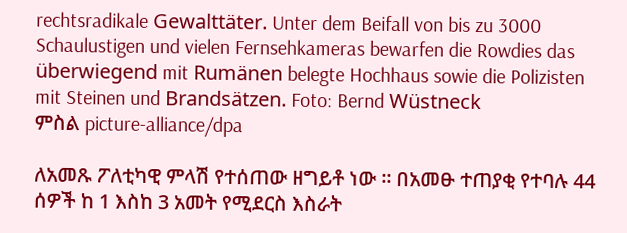rechtsradikale Gewalttäter. Unter dem Beifall von bis zu 3000 Schaulustigen und vielen Fernsehkameras bewarfen die Rowdies das überwiegend mit Rumänen belegte Hochhaus sowie die Polizisten mit Steinen und Brandsätzen. Foto: Bernd Wüstneck
ምስል picture-alliance/dpa

ለአመጹ ፖለቲካዊ ምላሽ የተሰጠው ዘግይቶ ነው ። በአመፁ ተጠያቂ የተባሉ 44 ሰዎች ከ 1 እስከ 3 አመት የሚደርስ እስራት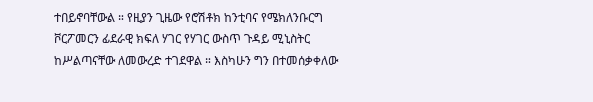ተበይኖባቸውል ። የዚያን ጊዜው የሮሽቶክ ከንቲባና የሜክለንቡርግ ቮርፖመርን ፊደራዊ ክፍለ ሃገር የሃገር ውስጥ ጉዳይ ሚኒስትር ከሥልጣናቸው ለመውረድ ተገደዋል ። እስካሁን ግን በተመሰቃቀለው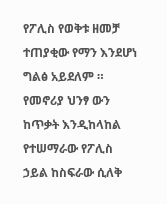የፖሊስ የወቅቱ ዘመቻ ተጠያቂው የማን እንደሆነ ግልፅ አይደለም ። የመኖሪያ ህንፃ ውን ከጥቃት እንዲከላከል የተሠማራው የፖሊስ ኃይል ከስፍራው ሲለቅ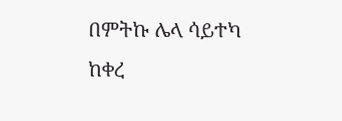በምትኩ ሌላ ሳይተካ ከቀረ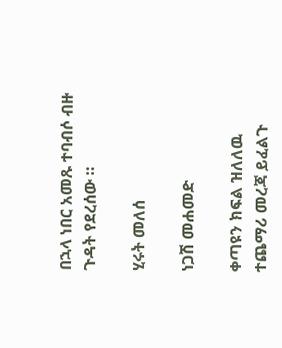በኋላ ነበር አመጹ ተባብሶ ብዙ ጉዳት የደረሰው ።

ሂሩት መለሰ

ነጋሽ መሐመድ

ቀጣዩን ክፍል ዝለለዉ ተጨማሪ መረጃ ይፈልጉ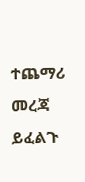ተጨማሪ መረጃ ይፈልጉ